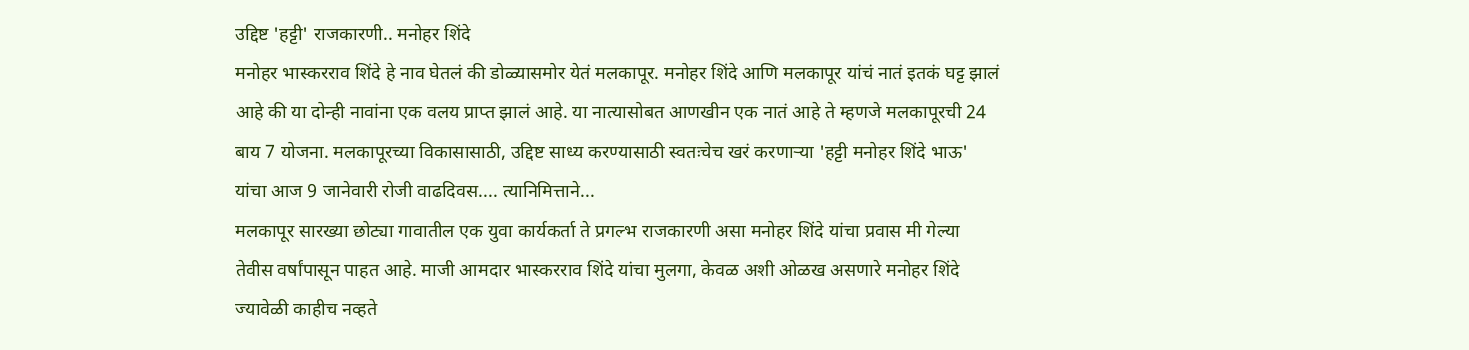उद्दिष्ट 'हट्टी' राजकारणी.. मनोहर शिंदे
मनोहर भास्करराव शिंदे हे नाव घेतलं की डोळ्यासमोर येतं मलकापूर. मनोहर शिंदे आणि मलकापूर यांचं नातं इतकं घट्ट झालं आहे की या दोन्ही नावांना एक वलय प्राप्त झालं आहे. या नात्यासोबत आणखीन एक नातं आहे ते म्हणजे मलकापूरची 24 बाय 7 योजना. मलकापूरच्या विकासासाठी, उद्दिष्ट साध्य करण्यासाठी स्वतःचेच खरं करणाऱ्या 'हट्टी मनोहर शिंदे भाऊ' यांचा आज 9 जानेवारी रोजी वाढदिवस.... त्यानिमित्ताने...
मलकापूर सारख्या छोट्या गावातील एक युवा कार्यकर्ता ते प्रगल्भ राजकारणी असा मनोहर शिंदे यांचा प्रवास मी गेल्या तेवीस वर्षांपासून पाहत आहे. माजी आमदार भास्करराव शिंदे यांचा मुलगा, केवळ अशी ओळख असणारे मनोहर शिंदे ज्यावेळी काहीच नव्हते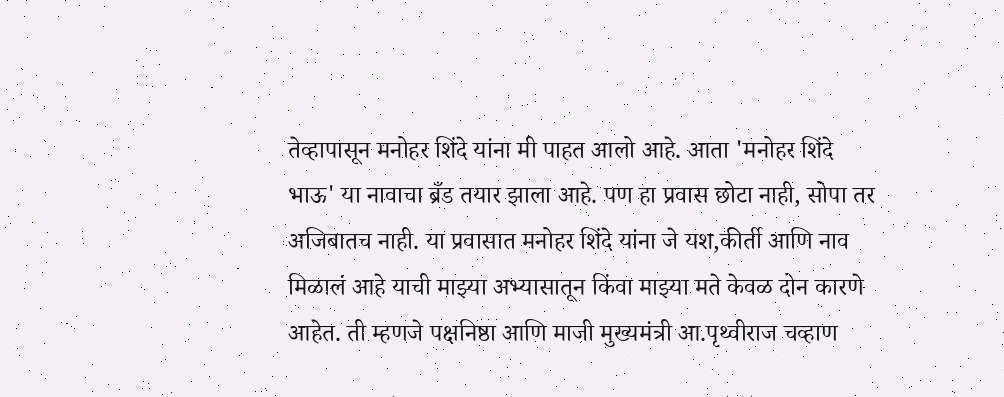तेव्हापासून मनोहर शिंदे यांना मी पाहत आलो आहे. आता 'मनोहर शिंदे भाऊ' या नावाचा ब्रँड तयार झाला आहे. पण हा प्रवास छोटा नाही, सोपा तर अजिबातच नाही. या प्रवासात मनोहर शिंदे यांना जे यश,कीर्ती आणि नाव मिळालं आहे याची माझ्या अभ्यासातून किंवा माझ्या मते केवळ दोन कारणे आहेत. ती म्हणजे पक्षनिष्ठा आणि माजी मुख्यमंत्री आ.पृथ्वीराज चव्हाण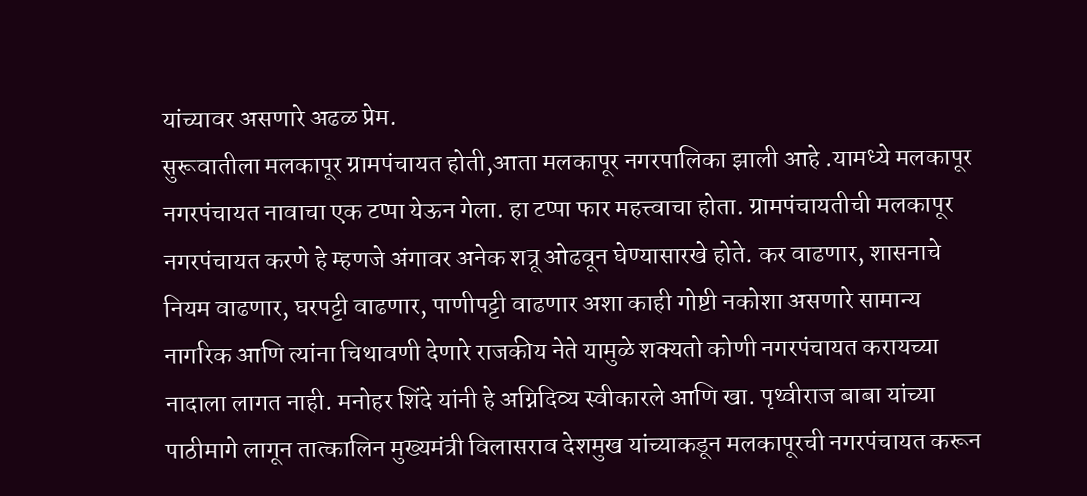यांच्यावर असणारे अढळ प्रेम.
सुरूवातीला मलकापूर ग्रामपंचायत होती,आता मलकापूर नगरपालिका झाली आहे .यामध्ये मलकापूर नगरपंचायत नावाचा एक टप्पा येऊन गेला. हा टप्पा फार महत्त्वाचा होता. ग्रामपंचायतीची मलकापूर नगरपंचायत करणे हे म्हणजे अंगावर अनेक शत्रू ओढवून घेण्यासारखे होते. कर वाढणार, शासनाचे नियम वाढणार, घरपट्टी वाढणार, पाणीपट्टी वाढणार अशा काही गोष्टी नकोशा असणारे सामान्य नागरिक आणि त्यांना चिथावणी देणारे राजकीय नेते यामुळे शक्यतो कोणी नगरपंचायत करायच्या नादाला लागत नाही. मनोहर शिंदे यांनी हे अग्निदिव्य स्वीकारले आणि खा. पृथ्वीराज बाबा यांच्या पाठीमागे लागून तात्कालिन मुख्यमंत्री विलासराव देशमुख यांच्याकडून मलकापूरची नगरपंचायत करून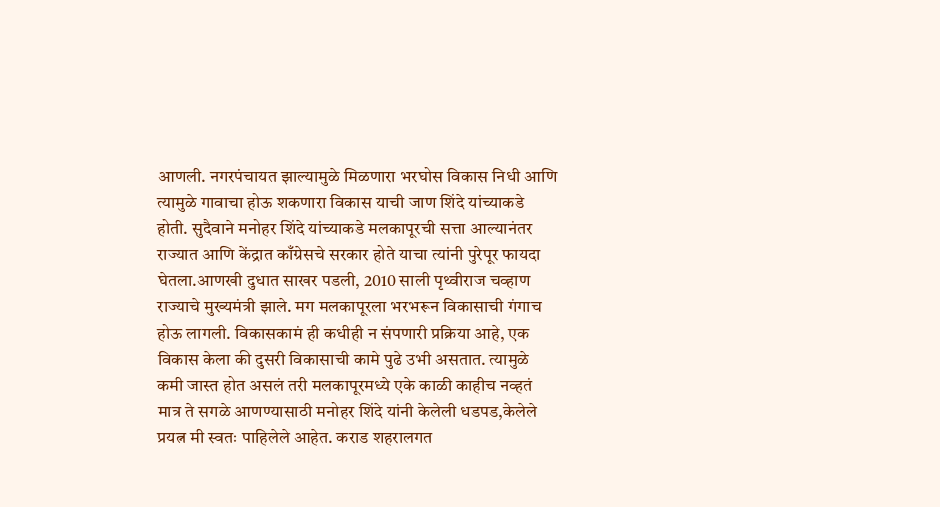आणली. नगरपंचायत झाल्यामुळे मिळणारा भरघोस विकास निधी आणि त्यामुळे गावाचा होऊ शकणारा विकास याची जाण शिंदे यांच्याकडे होती. सुदैवाने मनोहर शिंदे यांच्याकडे मलकापूरची सत्ता आल्यानंतर राज्यात आणि केंद्रात काँग्रेसचे सरकार होते याचा त्यांनी पुरेपूर फायदा घेतला.आणखी दुधात साखर पडली, 2010 साली पृथ्वीराज चव्हाण राज्याचे मुख्यमंत्री झाले. मग मलकापूरला भरभरून विकासाची गंगाच होऊ लागली. विकासकामं ही कधीही न संपणारी प्रक्रिया आहे, एक विकास केला की दुसरी विकासाची कामे पुढे उभी असतात. त्यामुळे कमी जास्त होत असलं तरी मलकापूरमध्ये एके काळी काहीच नव्हतं मात्र ते सगळे आणण्यासाठी मनोहर शिंदे यांनी केलेली धडपड,केलेले प्रयत्न मी स्वतः पाहिलेले आहेत. कराड शहरालगत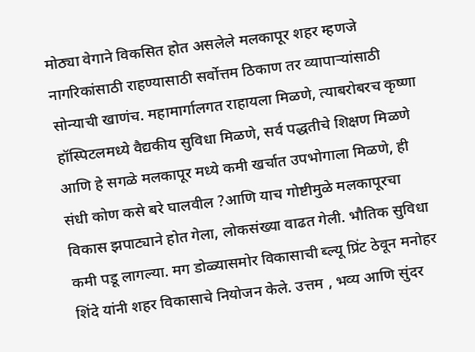मोठ्या वेगाने विकसित होत असलेले मलकापूर शहर म्हणजे नागरिकांसाठी राहण्यासाठी सर्वोत्तम ठिकाण तर व्यापाऱ्यांसाठी सोन्याची खाणंच. महामार्गालगत राहायला मिळणे, त्याबरोबरच कृष्णा हॉस्पिटलमध्ये वैद्यकीय सुविधा मिळणे, सर्व पद्धतीचे शिक्षण मिळणे आणि हे सगळे मलकापूर मध्ये कमी खर्चात उपभोगाला मिळणे, ही संधी कोण कसे बरे घालवील ?आणि याच गोष्टीमुळे मलकापूरचा विकास झपाट्याने होत गेला, लोकसंख्या वाढत गेली. भौतिक सुविधा कमी पडू लागल्या. मग डोळ्यासमोर विकासाची ब्ल्यू प्रिंट ठेवून मनोहर शिंदे यांनी शहर विकासाचे नियोजन केले. उत्तम , भव्य आणि सुंदर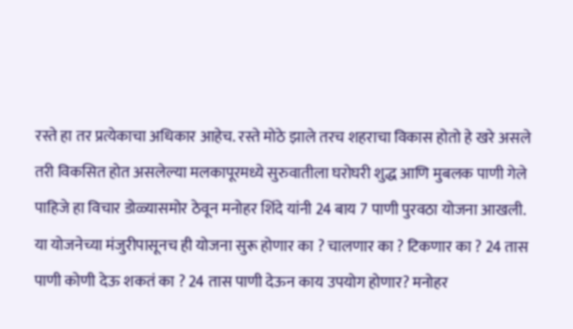रस्ते हा तर प्रत्येकाचा अधिकार आहेच. रस्ते मोठे झाले तरच शहराचा विकास होतो हे खरे असले तरी विकसित होत असलेल्या मलकापूरमध्ये सुरुवातीला घरोघरी शुद्ध आणि मुबलक पाणी गेले पाहिजे हा विचार डोळ्यासमोर ठेवून मनोहर शिंदे यांनी 24 बाय 7 पाणी पुरवठा योजना आखली. या योजनेच्या मंजुरीपासूनच ही योजना सुरू होणार का ? चालणार का ? टिकणार का ? 24 तास पाणी कोणी देऊ शकतं का ? 24 तास पाणी देऊन काय उपयोग होणार? मनोहर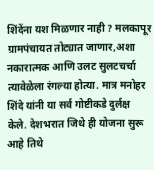शिंदेंना यश मिळणार नाही ? मलकापूर ग्रामपंचायत तोट्यात जाणार,अशा नकारात्मक आणि उलट सुलटचर्चा त्यावेळेला रंगल्या होत्या. मात्र मनोहर शिंदे यांनी या सर्व गोष्टीकडे दुर्लक्ष केले. देशभरात जिथे ही योजना सुरू आहे तिथे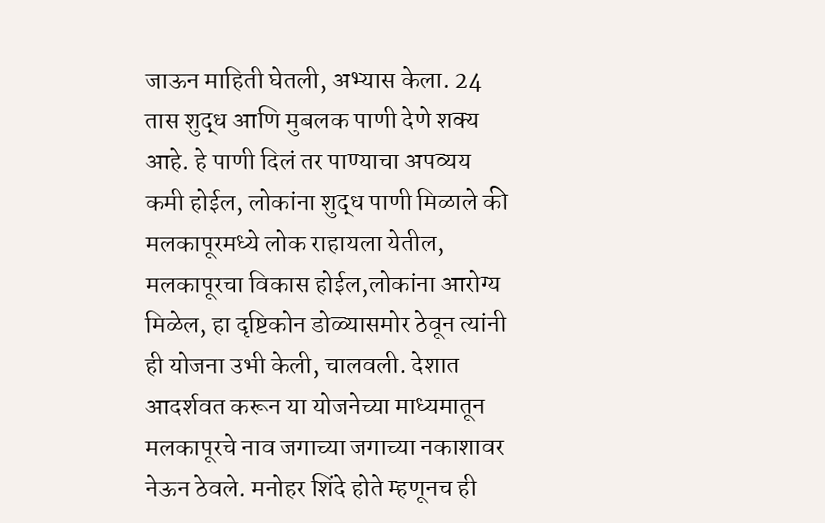जाऊन माहिती घेतली, अभ्यास केला. 24 तास शुद्ध आणि मुबलक पाणी देणे शक्य आहे. हे पाणी दिलं तर पाण्याचा अपव्यय कमी होईल, लोकांना शुद्ध पाणी मिळाले की मलकापूरमध्ये लोक राहायला येतील, मलकापूरचा विकास होईल,लोकांना आरोग्य मिळेल, हा दृष्टिकोन डोळ्यासमोर ठेवून त्यांनी ही योजना उभी केली, चालवली. देशात आदर्शवत करून या योजनेच्या माध्यमातून मलकापूरचे नाव जगाच्या जगाच्या नकाशावर नेऊन ठेवले. मनोहर शिंदे होते म्हणूनच ही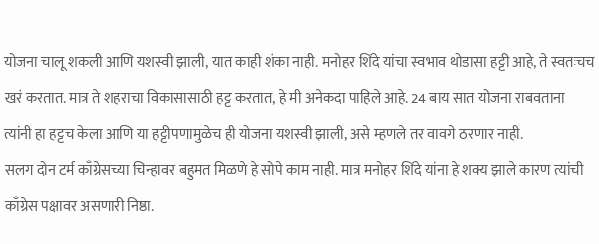योजना चालू शकली आणि यशस्वी झाली, यात काही शंका नाही. मनोहर शिंदे यांचा स्वभाव थोडासा हट्टी आहे, ते स्वतःचच खरं करतात. मात्र ते शहराचा विकासासाठी हट्ट करतात, हे मी अनेकदा पाहिले आहे. 24 बाय सात योजना राबवताना त्यांनी हा हट्टच केला आणि या हट्टीपणामुळेच ही योजना यशस्वी झाली, असे म्हणले तर वावगे ठरणार नाही.
सलग दोन टर्म काँग्रेसच्या चिन्हावर बहुमत मिळणे हे सोपे काम नाही. मात्र मनोहर शिंदे यांना हे शक्य झाले कारण त्यांची काँग्रेस पक्षावर असणारी निष्ठा.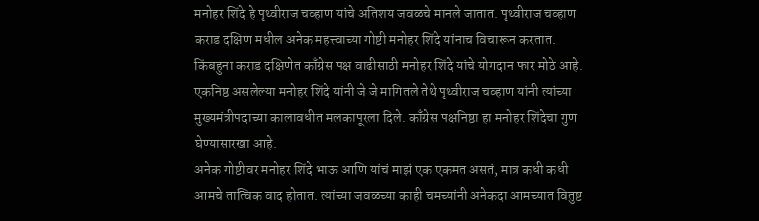मनोहर शिंदे हे पृथ्वीराज चव्हाण यांचे अतिशय जवळचे मानले जातात. पृथ्वीराज चव्हाण कराड दक्षिण मधील अनेक महत्त्वाच्या गोष्टी मनोहर शिंदे यांनाच विचारून करतात. किंबहुना कराड दक्षिणेत काँग्रेस पक्ष वाढीसाठी मनोहर शिंदे यांचे योगदान फार मोठे आहे. एकनिष्ठ असलेल्या मनोहर शिंदे यांनी जे जे मागितले तेथे पृथ्वीराज चव्हाण यांनी त्यांच्या मुख्यमंत्रीपदाच्या कालावधीत मलकापूरला दिले. काँग्रेस पक्षनिष्ठा हा मनोहर शिंदेचा गुण घेण्यासारखा आहे.
अनेक गोष्टीवर मनोहर शिंदे भाऊ आणि यांचं माझं एक एकमत असतं, मात्र कधी कधी आमचे तात्विक वाद होतात. त्यांच्या जवळच्या काही चमच्यांनी अनेकदा आमच्यात वितुष्ट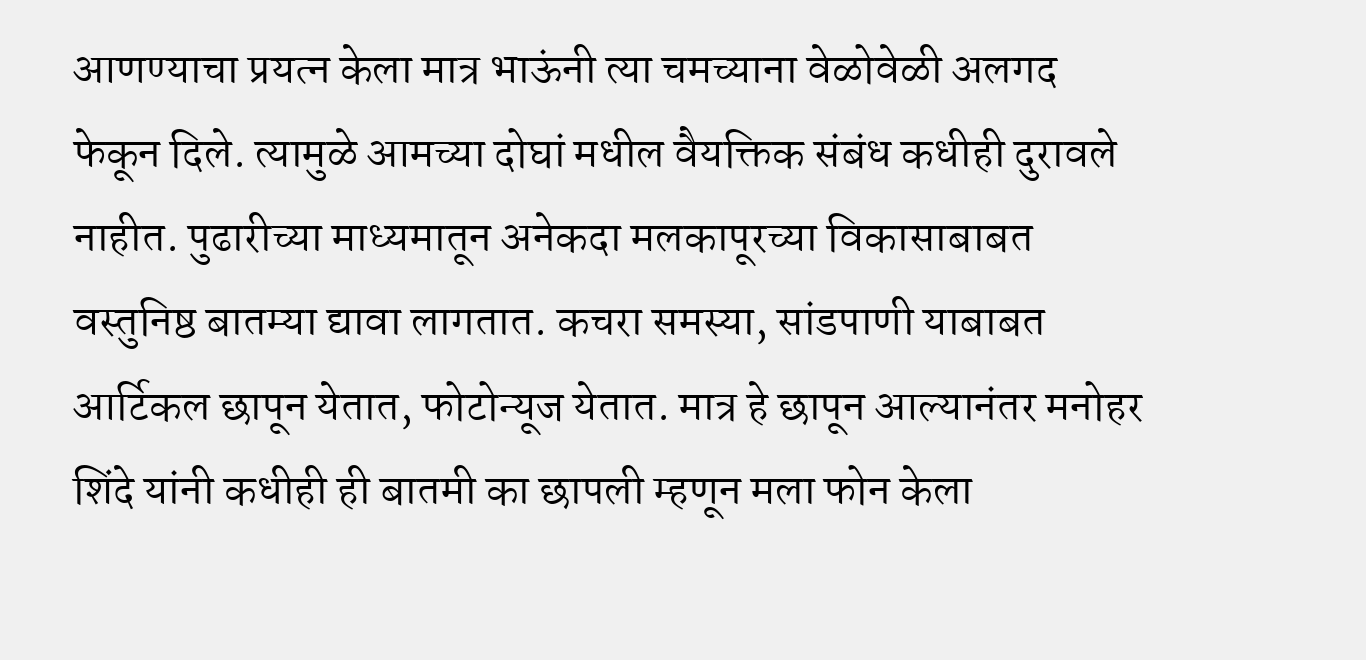आणण्याचा प्रयत्न केला मात्र भाऊंनी त्या चमच्याना वेळोवेळी अलगद फेकून दिले. त्यामुळे आमच्या दोघां मधील वैयक्तिक संबंध कधीही दुरावले नाहीत. पुढारीच्या माध्यमातून अनेकदा मलकापूरच्या विकासाबाबत वस्तुनिष्ठ बातम्या द्यावा लागतात. कचरा समस्या, सांडपाणी याबाबत आर्टिकल छापून येतात, फोटोन्यूज येतात. मात्र हे छापून आल्यानंतर मनोहर शिंदे यांनी कधीही ही बातमी का छापली म्हणून मला फोन केला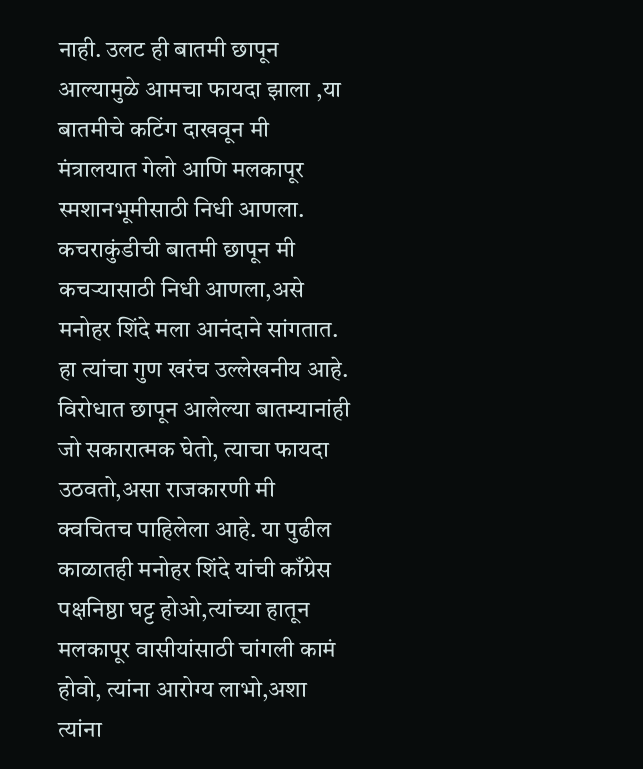नाही. उलट ही बातमी छापून आल्यामुळे आमचा फायदा झाला ,या बातमीचे कटिंग दाखवून मी मंत्रालयात गेलो आणि मलकापूर स्मशानभूमीसाठी निधी आणला. कचराकुंडीची बातमी छापून मी कचऱ्यासाठी निधी आणला,असे मनोहर शिंदे मला आनंदाने सांगतात. हा त्यांचा गुण खरंच उल्लेखनीय आहे. विरोधात छापून आलेल्या बातम्यानांही जो सकारात्मक घेतो, त्याचा फायदा उठवतो,असा राजकारणी मी क्वचितच पाहिलेला आहे. या पुढील काळातही मनोहर शिंदे यांची काँग्रेस पक्षनिष्ठा घट्ट होओ,त्यांच्या हातून मलकापूर वासीयांसाठी चांगली कामं होवो, त्यांना आरोग्य लाभो,अशा त्यांना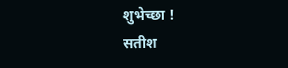शुभेच्छा !
सतीश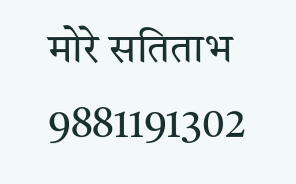मोरे सतिताभ
9881191302